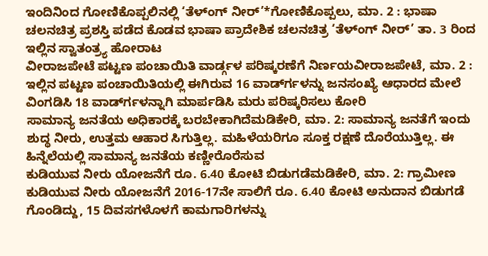ಇಂದಿನಿಂದ ಗೋಣಿಕೊಪ್ಪಲಿನಲ್ಲಿ ‘ತೆಳ್ಂಗ್ ನೀರ್’*ಗೋಣಿಕೊಪ್ಪಲು, ಮಾ. 2 : ಭಾಷಾ ಚಲನಚಿತ್ರ ಪ್ರಶಸ್ತಿ ಪಡೆದ ಕೊಡವ ಭಾಷಾ ಪ್ರಾದೇಶಿಕ ಚಲನಚಿತ್ರ ‘ತೆಳ್‍ಂಗ್ ನೀರ್’ ತಾ. 3 ರಿಂದ ಇಲ್ಲಿನ ಸ್ವಾತಂತ್ರ್ಯ ಹೋರಾಟ
ವೀರಾಜಪೇಟೆ ಪಟ್ಟಣ ಪಂಚಾಯಿತಿ ವಾರ್ಡ್ಗಳ ಪರಿಷ್ಕರಣೆಗೆ ನಿರ್ಣಯವೀರಾಜಪೇಟೆ, ಮಾ. 2 : ಇಲ್ಲಿನ ಪಟ್ಟಣ ಪಂಚಾಯಿತಿಯಲ್ಲಿ ಈಗಿರುವ 16 ವಾರ್ಡ್‍ಗಳನ್ನು ಜನಸಂಖ್ಯೆ ಆಧಾರದ ಮೇಲೆ ವಿಂಗಡಿಸಿ 18 ವಾರ್ಡ್‍ಗಳನ್ನಾಗಿ ಮಾರ್ಪಡಿಸಿ ಮರು ಪರಿಷ್ಕರಿಸಲು ಕೋರಿ
ಸಾಮಾನ್ಯ ಜನತೆಯ ಅಧಿಕಾರಕ್ಕೆ ಬರಬೇಕಾಗಿದೆಮಡಿಕೇರಿ, ಮಾ. 2: ಸಾಮಾನ್ಯ ಜನತೆಗೆ ಇಂದು ಶುದ್ಧ ನೀರು, ಉತ್ತಮ ಆಹಾರ ಸಿಗುತ್ತಿಲ್ಲ. ಮಹಿಳೆಯರಿಗೂ ಸೂಕ್ತ ರಕ್ಷಣೆ ದೊರೆಯುತ್ತಿಲ್ಲ. ಈ ಹಿನ್ನೆಲೆಯಲ್ಲಿ ಸಾಮಾನ್ಯ ಜನತೆಯ ಕಣ್ಣೀರೊರೆಸುವ
ಕುಡಿಯುವ ನೀರು ಯೋಜನೆಗೆ ರೂ. 6.40 ಕೋಟಿ ಬಿಡುಗಡೆಮಡಿಕೇರಿ, ಮಾ. 2: ಗ್ರಾಮೀಣ ಕುಡಿಯುವ ನೀರು ಯೋಜನೆಗೆ 2016-17ನೇ ಸಾಲಿಗೆ ರೂ. 6.40 ಕೋಟಿ ಅನುದಾನ ಬಿಡುಗಡೆ ಗೊಂಡಿದ್ದು, 15 ದಿವಸಗಳೊಳಗೆ ಕಾಮಗಾರಿಗಳನ್ನು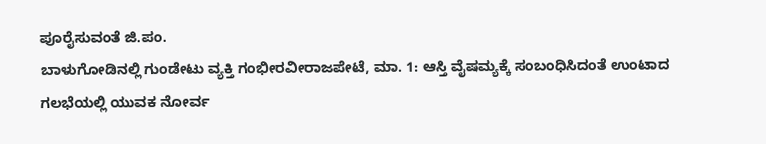ಪೂರೈಸುವಂತೆ ಜಿ.ಪಂ.
ಬಾಳುಗೋಡಿನಲ್ಲಿ ಗುಂಡೇಟು ವ್ಯಕ್ತಿ ಗಂಭೀರವೀರಾಜಪೇಟೆ, ಮಾ. 1: ಆಸ್ತಿ ವೈಷಮ್ಯಕ್ಕೆ ಸಂಬಂಧಿಸಿದಂತೆ ಉಂಟಾದ ಗಲಭೆಯಲ್ಲಿ ಯುವಕ ನೋರ್ವ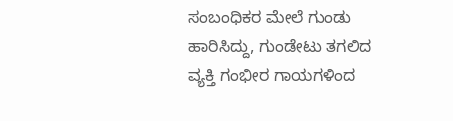ಸಂಬಂಧಿಕರ ಮೇಲೆ ಗುಂಡು ಹಾರಿಸಿದ್ದು, ಗುಂಡೇಟು ತಗಲಿದ ವ್ಯಕ್ತಿ ಗಂಭೀರ ಗಾಯಗಳಿಂದ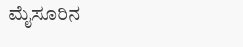ಮೈಸೂರಿನ